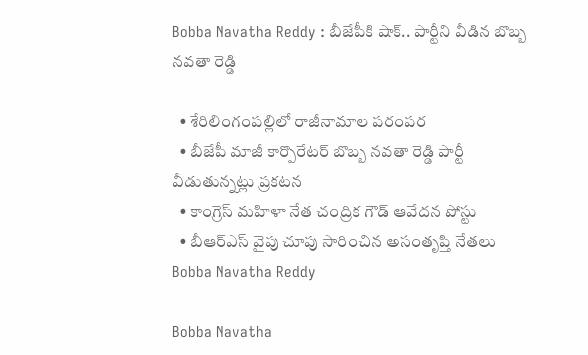Bobba Navatha Reddy : బీజేపీకి షాక్.. పార్టీని వీడిన బొబ్బ నవతా రెడ్డి

  • శేరిలింగంపల్లిలో రాజీనామాల పరంపర
  • బీజేపీ మాజీ కార్పొరేటర్‌ బొబ్బ నవతా రెడ్డి పార్టీ వీడుతున్నట్లు ప్రకటన
  • కాంగ్రెస్‌ మహిళా నేత చంద్రిక గౌడ్‌ ఆవేదన పోస్టు
  • బీఆర్ఎస్ వైపు చూపు సారించిన అసంతృప్తి నేతలు
Bobba Navatha Reddy

Bobba Navatha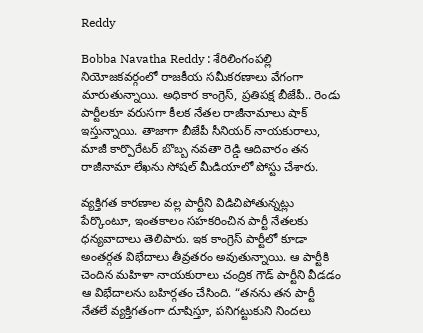Reddy

Bobba Navatha Reddy : శేరిలింగంపల్లి నియోజకవర్గంలో రాజకీయ సమీకరణాలు వేగంగా మారుతున్నాయి. అధికార కాంగ్రెస్‌, ప్రతిపక్ష బీజేపీ.. రెండు పార్టీలకూ వరుసగా కీలక నేతల రాజీనామాలు షాక్ ఇస్తున్నాయి. తాజాగా బీజేపీ సీనియర్‌ నాయకురాలు, మాజీ కార్పొరేటర్‌ బొబ్బ నవతా రెడ్డి ఆదివారం తన రాజీనామా లేఖను సోషల్‌ మీడియాలో పోస్టు చేశారు.

వ్యక్తిగత కారణాల వల్ల పార్టీని విడిచిపోతున్నట్లు పేర్కొంటూ, ఇంతకాలం సహకరించిన పార్టీ నేతలకు ధన్యవాదాలు తెలిపారు. ఇక కాంగ్రెస్‌ పార్టీలో కూడా అంతర్గత విభేదాలు తీవ్రతరం అవుతున్నాయి. ఆ పార్టీకి చెందిన మహిళా నాయకురాలు చంద్రిక గౌడ్‌ పార్టీని వీడడం ఆ విభేదాలను బహిర్గతం చేసింది. “తనను తన పార్టీ నేతలే వ్యక్తిగతంగా దూషిస్తూ, పనిగట్టుకుని నిందలు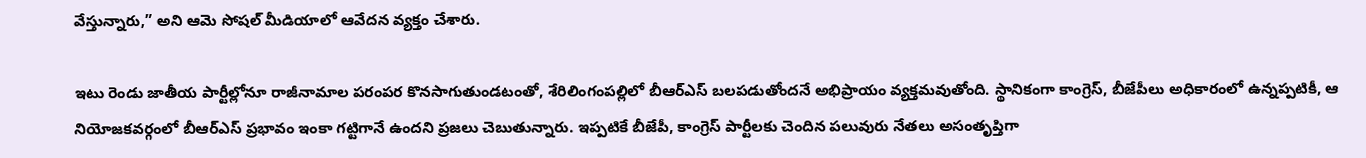వేస్తున్నారు,” అని ఆమె సోషల్‌ మీడియాలో ఆవేదన వ్యక్తం చేశారు.

ఇటు రెండు జాతీయ పార్టీల్లోనూ రాజీనామాల పరంపర కొనసాగుతుండటంతో, శేరిలింగంపల్లిలో బీఆర్ఎస్‌ బలపడుతోందనే అభిప్రాయం వ్యక్తమవుతోంది. స్థానికంగా కాంగ్రెస్‌, బీజేపీలు అధికారంలో ఉన్నప్పటికీ, ఆ నియోజకవర్గంలో బీఆర్‌ఎస్‌ ప్రభావం ఇంకా గట్టిగానే ఉందని ప్రజలు చెబుతున్నారు. ఇప్పటికే బీజేపీ, కాంగ్రెస్‌ పార్టీలకు చెందిన పలువురు నేతలు అసంతృప్తిగా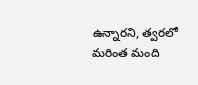ఉన్నారని, త్వరలో మరింత మంది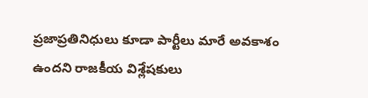ప్రజాప్రతినిధులు కూడా పార్టీలు మారే అవకాశం ఉందని రాజకీయ విశ్లేషకులు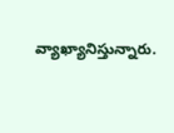వ్యాఖ్యానిస్తున్నారు.